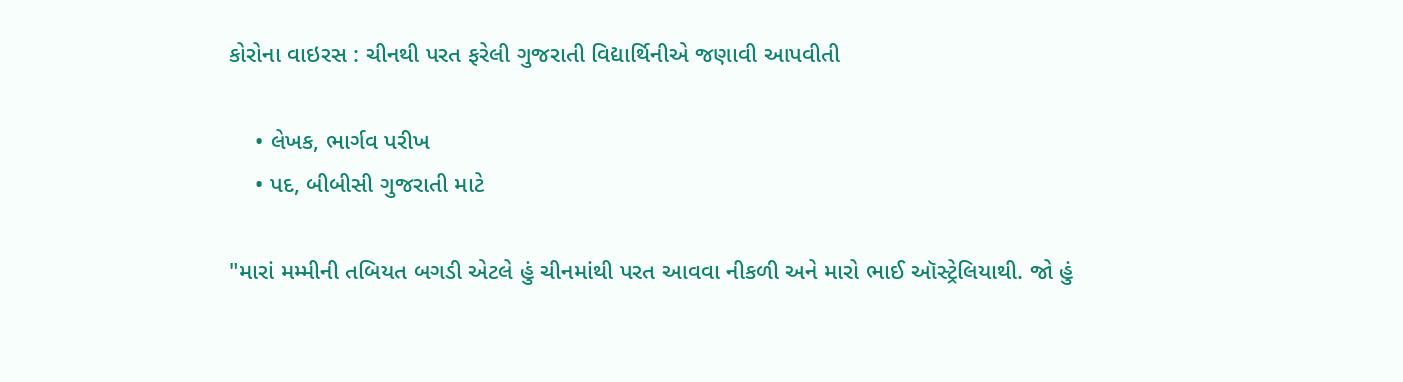કોરોના વાઇરસ : ચીનથી પરત ફરેલી ગુજરાતી વિદ્યાર્થિનીએ જણાવી આપવીતી

    • લેખક, ભાર્ગવ પરીખ
    • પદ, બીબીસી ગુજરાતી માટે

"મારાં મમ્મીની તબિયત બગડી એટલે હું ચીનમાંથી પરત આવવા નીકળી અને મારો ભાઈ ઑસ્ટ્રેલિયાથી. જો હું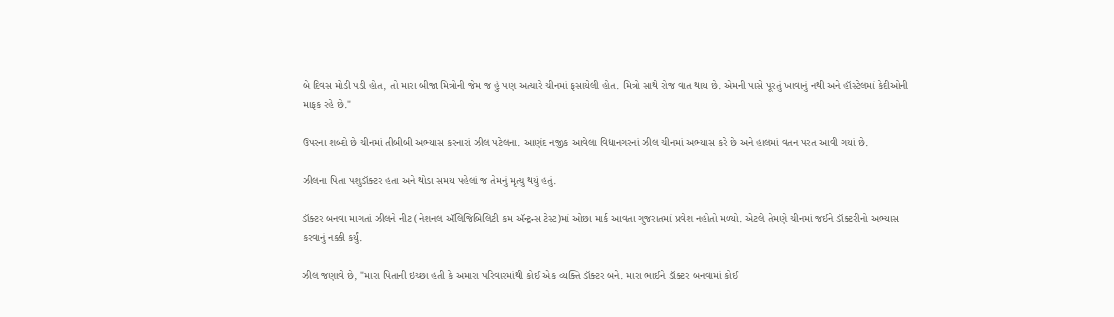બે દિવસ મોડી પડી હોત, તો મારા બીજા મિત્રોની જેમ જ હું પણ અત્યારે ચીનમાં ફસાયેલી હોત. મિત્રો સાથે રોજ વાત થાય છે. એમની પાસે પૂરતું ખાવાનું નથી અને હૉસ્ટેલમાં કેદીઓની માફક રહે છે."

ઉપરના શબ્દો છે ચીનમાં તીબીબી અભ્યાસ કરનારાં ઝીલ પટેલના. આણંદ નજીક આવેલા વિદ્યાનગરનાં ઝીલ ચીનમાં અભ્યાસ કરે છે અને હાલમાં વતન પરત આવી ગયાં છે.

ઝીલના પિતા પશુડૉક્ટર હતા અને થોડા સમય પહેલાં જ તેમનું મૃત્યુ થયું હતું.

ડૉક્ટર બનવા માગતાં ઝીલને નીટ (નેશનલ ઍલિજિબિલિટી કમ ઍન્ટ્રન્સ ટેસ્ટ)માં ઓછા માર્ક આવતા ગુજરાતમાં પ્રવેશ નહોતો મળ્યો. એટલે તેમણે ચીનમાં જઈને ડૉક્ટરીનો અભ્યાસ કરવાનું નક્કી કર્યું.

ઝીલ જણાવે છે, "મારા પિતાની ઇચ્છા હતી કે અમારા પરિવારમાંથી કોઈ એક વ્યક્તિ ડૉક્ટર બને. મારા ભાઈને ડૉક્ટર બનવામાં કોઈ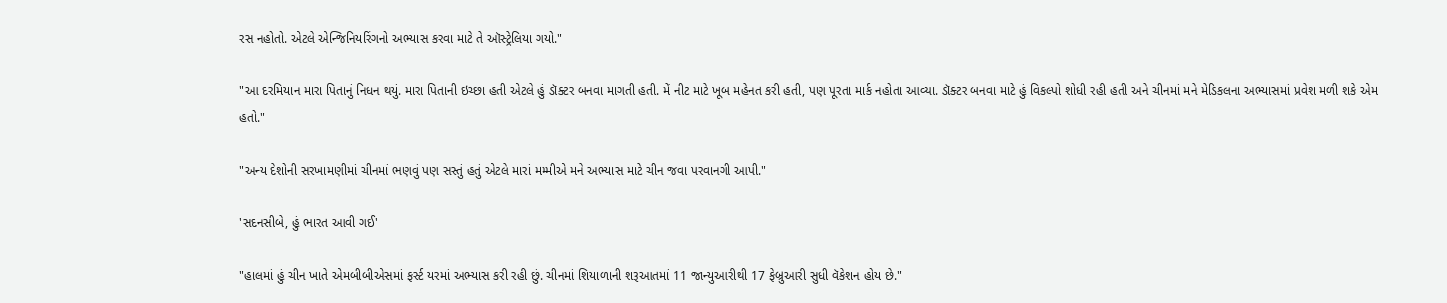રસ નહોતો. એટલે એન્જિનિયરિંગનો અભ્યાસ કરવા માટે તે ઑસ્ટ્રેલિયા ગયો."

"આ દરમિયાન મારા પિતાનું નિધન થયું. મારા પિતાની ઇચ્છા હતી એટલે હું ડૉક્ટર બનવા માગતી હતી. મેં નીટ માટે ખૂબ મહેનત કરી હતી, પણ પૂરતા માર્ક નહોતા આવ્યા. ડૉક્ટર બનવા માટે હું વિકલ્પો શોધી રહી હતી અને ચીનમાં મને મેડિકલના અભ્યાસમાં પ્રવેશ મળી શકે એમ હતો."

"અન્ય દેશોની સરખામણીમાં ચીનમાં ભણવું પણ સસ્તું હતું એટલે મારાં મમ્મીએ મને અભ્યાસ માટે ચીન જવા પરવાનગી આપી."

'સદનસીબે, હું ભારત આવી ગઈ'

"હાલમાં હું ચીન ખાતે એમબીબીએસમાં ફર્સ્ટ યરમાં અભ્યાસ કરી રહી છું. ચીનમાં શિયાળાની શરૂઆતમાં 11 જાન્યુઆરીથી 17 ફેબ્રુઆરી સુધી વૅકેશન હોય છે."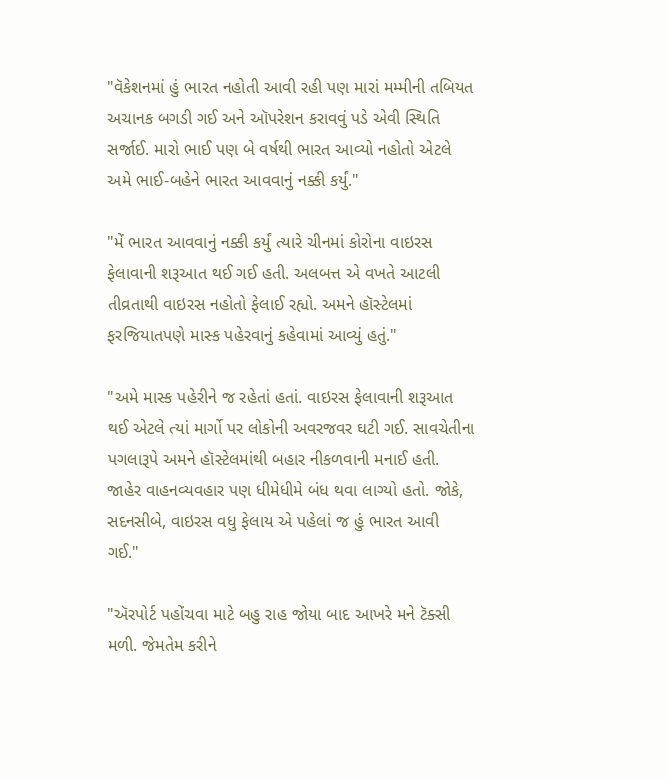"વૅકેશનમાં હું ભારત નહોતી આવી રહી પણ મારાં મમ્મીની તબિયત અચાનક બગડી ગઈ અને ઑપરેશન કરાવવું પડે એવી સ્થિતિ સર્જાઈ. મારો ભાઈ પણ બે વર્ષથી ભારત આવ્યો નહોતો એટલે અમે ભાઈ-બહેને ભારત આવવાનું નક્કી કર્યું."

"મેં ભારત આવવાનું નક્કી કર્યું ત્યારે ચીનમાં કોરોના વાઇરસ ફેલાવાની શરૂઆત થઈ ગઈ હતી. અલબત્ત એ વખતે આટલી તીવ્રતાથી વાઇરસ નહોતો ફેલાઈ રહ્યો. અમને હૉસ્ટેલમાં ફરજિયાતપણે માસ્ક પહેરવાનું કહેવામાં આવ્યું હતું."

"અમે માસ્ક પહેરીને જ રહેતાં હતાં. વાઇરસ ફેલાવાની શરૂઆત થઈ એટલે ત્યાં માર્ગો પર લોકોની અવરજવર ઘટી ગઈ. સાવચેતીના પગલારૂપે અમને હૉસ્ટેલમાંથી બહાર નીકળવાની મનાઈ હતી. જાહેર વાહનવ્યવહાર પણ ધીમેધીમે બંધ થવા લાગ્યો હતો. જોકે, સદનસીબે, વાઇરસ વધુ ફેલાય એ પહેલાં જ હું ભારત આવી ગઈ."

"ઍરપોર્ટ પહોંચવા માટે બહુ રાહ જોયા બાદ આખરે મને ટૅક્સી મળી. જેમતેમ કરીને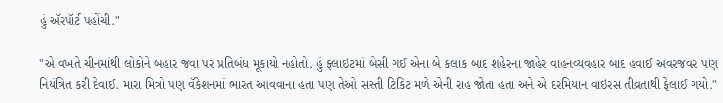હું ઍરપૉર્ટ પહોંચી."

"એ વખતે ચીનમાંથી લોકોને બહાર જવા પર પ્રતિબંધ મૂકાયો નહોતો. હું ફ્લાઇટમાં બેસી ગઈ એના બે કલાક બાદ શહેરના જાહેર વાહનવ્યવહાર બાદ હવાઈ અવરજવર પણ નિયંત્રિત કરી દેવાઈ. મારા મિત્રો પણ વૅકેશનમાં ભારત આવવાના હતા પણ તેઓ સસ્તી ટિકિટ મળે એની રાહ જોતા હતા અને એ દરમિયાન વાઇરસ તીવ્રતાથી ફેલાઈ ગયો."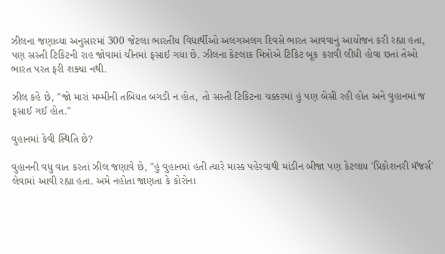ઝીલના જણાવ્યા અનુસારમાં 300 જેટલા ભારતીય વિદ્યાર્થીઓ અલગઅલગ દિવસે ભારત આવવાનું આયોજન કરી રહ્યા હતા, પણ સસ્તી ટિકિટની રાહ જોવામાં ચીનમાં ફસાઈ ગયા છે. ઝીલના કેટલાક મિત્રોએ ટિકિટ બૂક કરાવી લીધી હોવા છતાં તેઓ ભારત પરત ફરી શક્યા નથી.

ઝીલ કહે છે, "જો મારાં મમ્મીની તબિયત બગડી ન હોત, તો સસ્તી ટિકિટના ચક્કરમાં હું પણ બેસી રહી હોત અને વુહાનમાં જ ફસાઈ ગઈ હોત."

વુહાનમાં કેવી સ્થિતિ છે?

વુહાનની વધુ વાત કરતાં ઝીલ જણાવે છે, "હું વુહાનમાં હતી ત્યારે માસ્ક પહેરવાથી માંડીન બીજા પણ કેટલાય 'પ્રિકોશનરી મૅજર્સ' લેવામાં આવી રહ્યા હતા. અમે નહોતા જાણતા કે કોરોના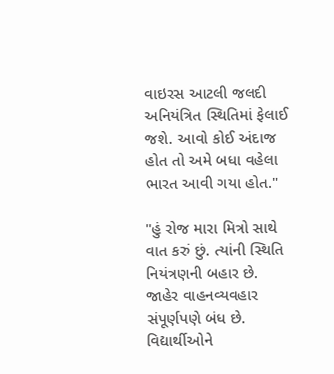વાઇરસ આટલી જલદી અનિયંત્રિત સ્થિતિમાં ફેલાઈ જશે. આવો કોઈ અંદાજ હોત તો અમે બધા વહેલા ભારત આવી ગયા હોત."

"હું રોજ મારા મિત્રો સાથે વાત કરું છું. ત્યાંની સ્થિતિ નિયંત્રણની બહાર છે. જાહેર વાહનવ્યવહાર સંપૂર્ણપણે બંધ છે. વિદ્યાર્થીઓને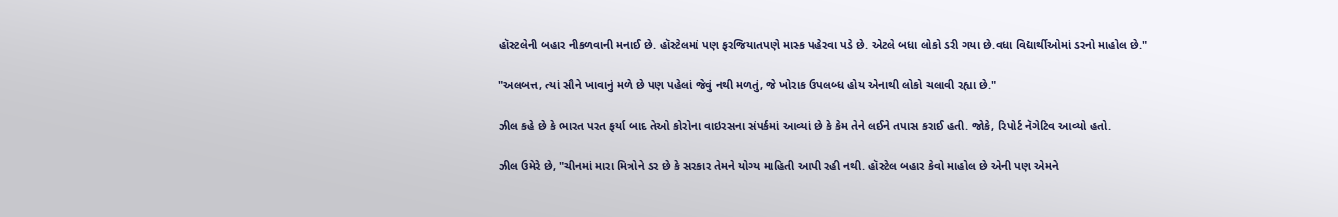હૉસ્ટલેની બહાર નીકળવાની મનાઈ છે. હૉસ્ટેલમાં પણ ફરજિયાતપણે માસ્ક પહેરવા પડે છે. એટલે બધા લોકો ડરી ગયા છે.વધા વિદ્યાર્થીઓમાં ડરનો માહોલ છે."

"અલબત્ત, ત્યાં સૌને ખાવાનું મળે છે પણ પહેલાં જેવું નથી મળતું, જે ખોરાક ઉપલબ્ધ હોય એનાથી લોકો ચલાવી રહ્યા છે."

ઝીલ કહે છે કે ભારત પરત ફર્યા બાદ તેઓ કોરોના વાઇરસના સંપર્કમાં આવ્યાં છે કે કેમ તેને લઈને તપાસ કરાઈ હતી. જોકે, રિપોર્ટ નૅગેટિવ આવ્યો હતો.

ઝીલ ઉમેરે છે, "ચીનમાં મારા મિત્રોને ડર છે કે સરકાર તેમને યોગ્ય માહિતી આપી રહી નથી. હૉસ્ટેલ બહાર કેવો માહોલ છે એની પણ એમને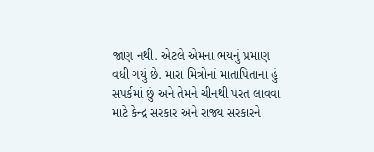જાણ નથી. એટલે એમના ભયનું પ્રમાણ વધી ગયું છે. મારા મિત્રોનાં માતાપિતાના હું સપર્કમાં છું અને તેમને ચીનથી પરત લાવવા માટે કેન્દ્ર સરકાર અને રાજ્ય સરકારને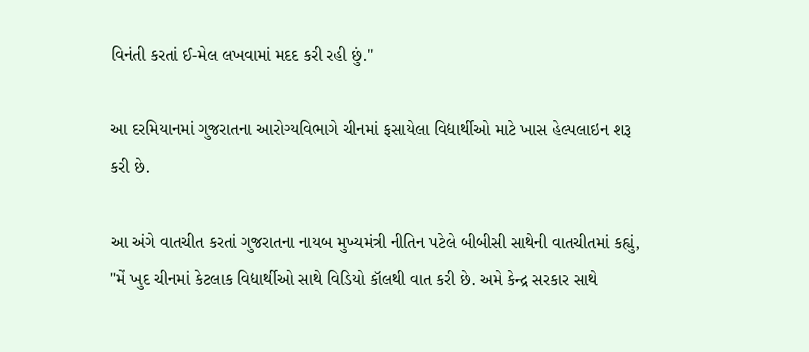વિનંતી કરતાં ઈ-મેલ લખવામાં મદદ કરી રહી છું."

આ દરમિયાનમાં ગુજરાતના આરોગ્યવિભાગે ચીનમાં ફસાયેલા વિદ્યાર્થીઓ માટે ખાસ હેલ્પલાઇન શરૂ કરી છે.

આ અંગે વાતચીત કરતાં ગુજરાતના નાયબ મુખ્યમંત્રી નીતિન પટેલે બીબીસી સાથેની વાતચીતમાં કહ્યું, "મેં ખુદ ચીનમાં કેટલાક વિદ્યાર્થીઓ સાથે વિડિયો કૉલથી વાત કરી છે. અમે કેન્દ્ર સરકાર સાથે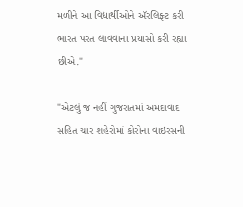મળીને આ વિદ્યાર્થીઓને ઍરલિફ્ટ કરી ભારત પરત લાવવાના પ્રયાસો કરી રહ્યા છીએ."

"એટલું જ નહીં ગુજરાતમાં અમદાવાદ સહિત ચાર શહેરોમાં કોરોના વાઇરસની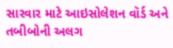સારવાર માટે આઇસોલેશન વૉર્ડ અને તબીબોની અલગ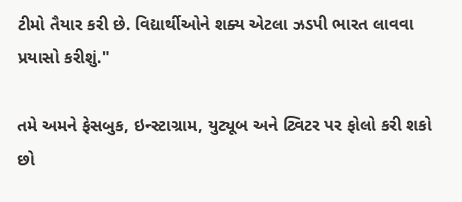ટીમો તૈયાર કરી છે. વિદ્યાર્થીઓને શક્ય એટલા ઝડપી ભારત લાવવા પ્રયાસો કરીશું."

તમે અમને ફેસબુક, ઇન્સ્ટાગ્રામ, યુટ્યૂબ અને ટ્વિટર પર ફોલો કરી શકો છો